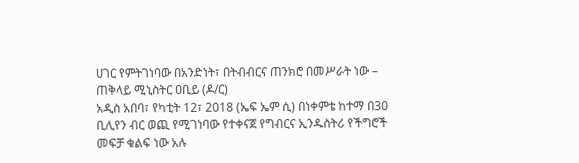ሀገር የምትገነባው በአንድነት፣ በትብብርና ጠንክሮ በመሥራት ነው – ጠቅላይ ሚኒስትር ዐቢይ (ዶ/ር)
አዲስ አበባ፣ የካቲት 12፣ 2018 (ኤፍ ኤም ሲ) በነቀምቴ ከተማ በ30 ቢሊየን ብር ወጪ የሚገነባው የተቀናጀ የግብርና ኢንዱስትሪ የችግሮች መፍቻ ቁልፍ ነው አሉ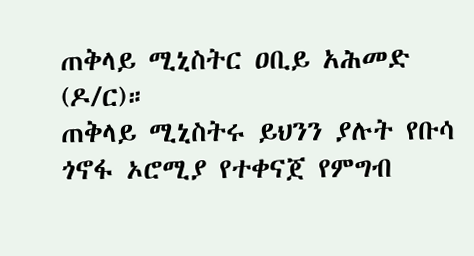ጠቅላይ ሚኒስትር ዐቢይ አሕመድ (ዶ/ር)።
ጠቅላይ ሚኒስትሩ ይህንን ያሉት የቡሳ ጎኖፋ ኦሮሚያ የተቀናጀ የምግብ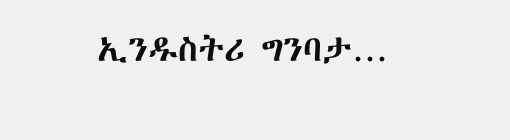ኢንዱስትሪ ግንባታ…